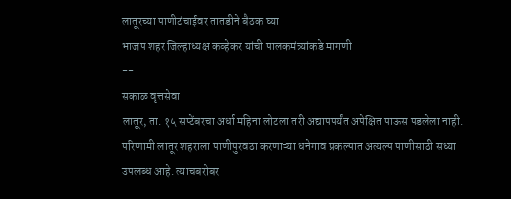लातूरच्या पाणीटंचाईवर तातडीने बैठक घ्या
भाजप शहर जिल्हाध्यक्ष कव्हेकर यांची पालकमंत्र्यांकडे मागणी
--
सकाळ वृत्तसेवा
लातूर, ता. १५ सप्टेंबरचा अर्धा महिना लोटला तरी अद्यापपर्यंत अपेक्षित पाऊस पडलेला नाही. परिणामी लातूर शहराला पाणीपुरवठा करणाऱ्या धनेगाव प्रकल्पात अत्यल्प पाणीसाठी सध्या उपलब्ध आहे. त्याचबरोबर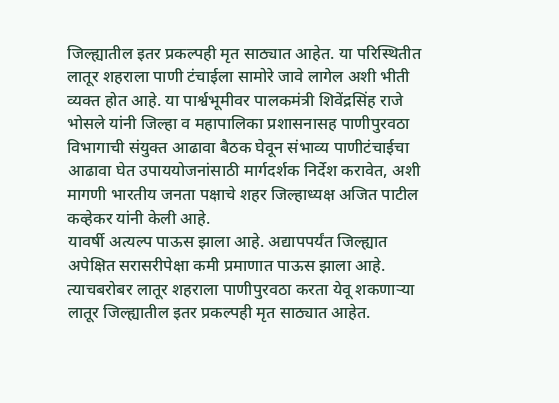जिल्ह्यातील इतर प्रकल्पही मृत साठ्यात आहेत. या परिस्थितीत लातूर शहराला पाणी टंचाईला सामोरे जावे लागेल अशी भीती व्यक्त होत आहे. या पार्श्वभूमीवर पालकमंत्री शिवेंद्रसिंह राजे भोसले यांनी जिल्हा व महापालिका प्रशासनासह पाणीपुरवठा विभागाची संयुक्त आढावा बैठक घेवून संभाव्य पाणीटंचाईचा आढावा घेत उपाययोजनांसाठी मार्गदर्शक निर्देश करावेत, अशी मागणी भारतीय जनता पक्षाचे शहर जिल्हाध्यक्ष अजित पाटील कव्हेकर यांनी केली आहे.
यावर्षी अत्यल्प पाऊस झाला आहे. अद्यापपर्यंत जिल्ह्यात अपेक्षित सरासरीपेक्षा कमी प्रमाणात पाऊस झाला आहे. त्याचबरोबर लातूर शहराला पाणीपुरवठा करता येवू शकणाऱ्या लातूर जिल्ह्यातील इतर प्रकल्पही मृत साठ्यात आहेत.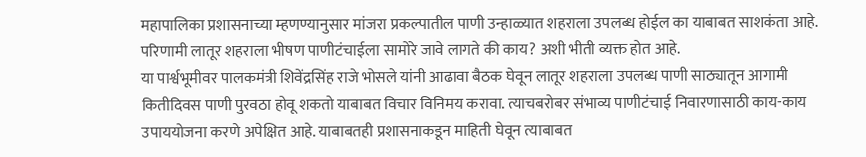महापालिका प्रशासनाच्या म्हणण्यानुसार मांजरा प्रकल्पातील पाणी उन्हाळ्यात शहराला उपलब्ध होईल का याबाबत साशकंता आहे. परिणामी लातूर शहराला भीषण पाणीटंचाईला सामोरे जावे लागते की काय? अशी भीती व्यक्त होत आहे.
या पार्श्वभूमीवर पालकमंत्री शिवेंद्रसिंह राजे भोसले यांनी आढावा बैठक घेवून लातूर शहराला उपलब्ध पाणी साठ्यातून आगामी कितीदिवस पाणी पुरवठा होवू शकतो याबाबत विचार विनिमय करावा. त्याचबरोबर संभाव्य पाणीटंचाई निवारणासाठी काय-काय उपाययोजना करणे अपेक्षित आहे. याबाबतही प्रशासनाकडून माहिती घेवून त्याबाबत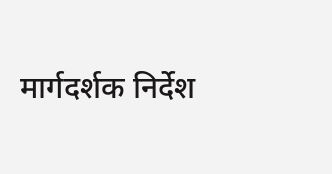मार्गदर्शक निर्देश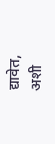द्यावेत, अशी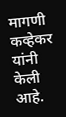मागणी कव्हेकर यांनी केली आहे.